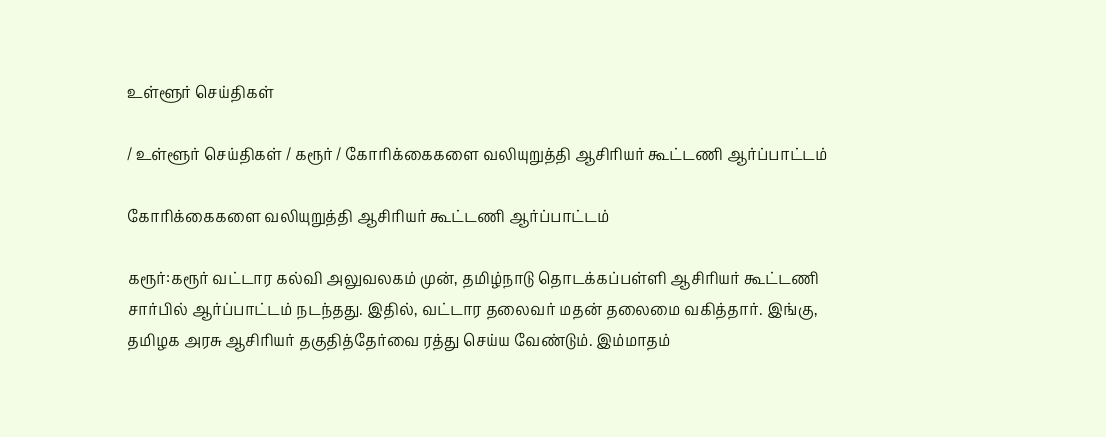உள்ளூர் செய்திகள்

/ உள்ளூர் செய்திகள் / கரூர் / கோரிக்கைகளை வலியுறுத்தி ஆசிரியர் கூட்டணி ஆர்ப்பாட்டம்

கோரிக்கைகளை வலியுறுத்தி ஆசிரியர் கூட்டணி ஆர்ப்பாட்டம்

கரூர்:கரூர் வட்டார கல்வி அலுவலகம் முன், தமிழ்நாடு தொடக்கப்பள்ளி ஆசிரியர் கூட்டணி சார்பில் ஆர்ப்பாட்டம் நடந்தது. இதில், வட்டார தலைவர் மதன் தலைமை வகித்தார். இங்கு, தமிழக அரசு ஆசிரியர் தகுதித்தேர்வை ரத்து செய்ய வேண்டும். இம்மாதம்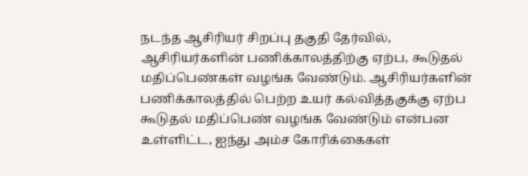நடந்த ஆசிரியர் சிறப்பு தகுதி தேர்வில், ஆசிரியர்களின் பணிக்காலத்திற்கு ஏற்ப, கூடுதல் மதிப்பெண்கள் வழங்க வேண்டும். ஆசிரியர்களின் பணிக்காலத்தில் பெற்ற உயர் கல்வித்தகுக்கு ஏற்ப கூடுதல் மதிப்பெண் வழங்க வேண்டும் என்பன உள்ளிட்ட, ஐந்து அம்ச கோரிக்கைகள்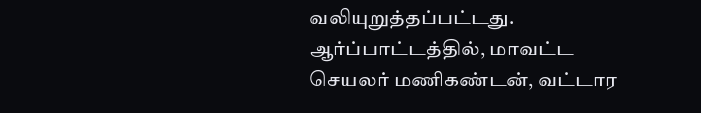வலியுறுத்தப்பட்டது. ஆர்ப்பாட்டத்தில், மாவட்ட செயலர் மணிகண்டன், வட்டார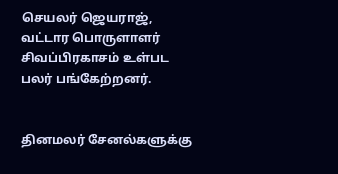செயலர் ஜெயராஜ், வட்டார பொருளாளர் சிவப்பிரகாசம் உள்பட பலர் பங்கேற்றனர்.


தினமலர் சேனல்களுக்கு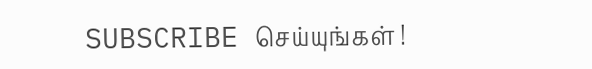SUBSCRIBE செய்யுங்கள் !